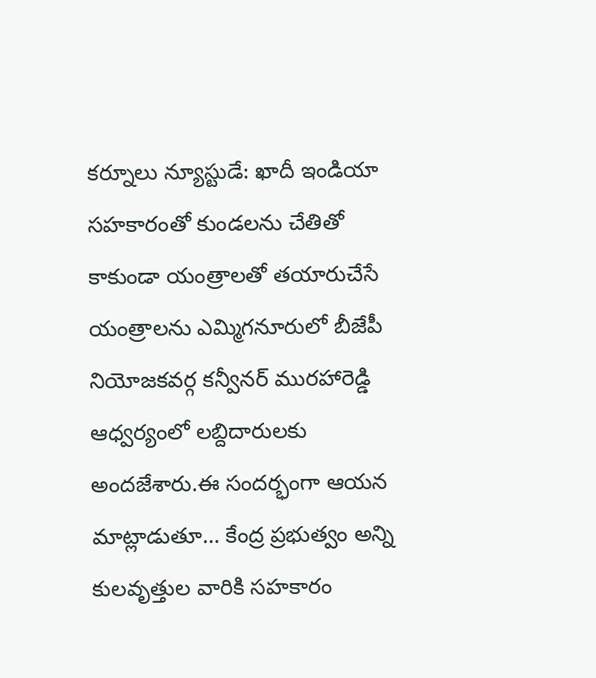కర్నూలు న్యూస్టుడే: ఖాదీ ఇండియా సహకారంతో కుండలను చేతితో కాకుండా యంత్రాలతో తయారుచేసే యంత్రాలను ఎమ్మిగనూరులో బీజేపీ నియోజకవర్గ కన్వీనర్ మురహారెడ్డి ఆధ్వర్యంలో లబ్దిదారులకు అందజేశారు.ఈ సందర్భంగా ఆయన మాట్లాడుతూ… కేంద్ర ప్రభుత్వం అన్ని కులవృత్తుల వారికి సహకారం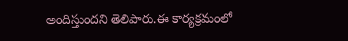అందిస్తుందని తెలిపారు.ఈ కార్యక్రమంలో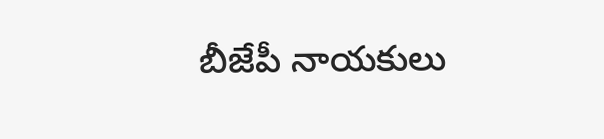బీజేపీ నాయకులు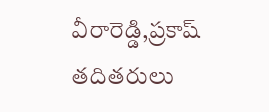వీరారెడ్డి,ప్రకాష్ తదితరులు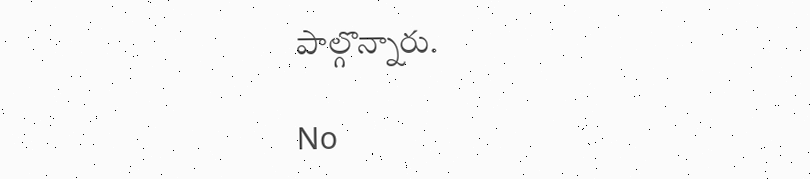పాల్గొన్నారు.

No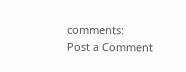comments:
Post a Comment